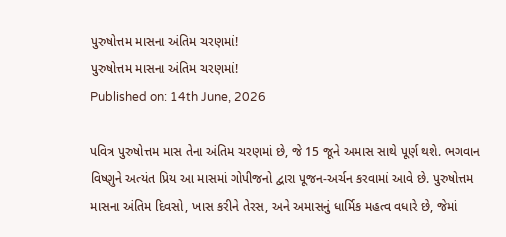પુરુષોત્તમ માસના અંતિમ ચરણમાં!
પુરુષોત્તમ માસના અંતિમ ચરણમાં!
Published on: 14th June, 2026

પવિત્ર પુરુષોત્તમ માસ તેના અંતિમ ચરણમાં છે, જે 15 જૂને અમાસ સાથે પૂર્ણ થશે. ભગવાન વિષ્ણુને અત્યંત પ્રિય આ માસમાં ગોપીજનો દ્વારા પૂજન-અર્ચન કરવામાં આવે છે. પુરુષોત્તમ માસના અંતિમ દિવસો, ખાસ કરીને તેરસ, અને અમાસનું ધાર્મિક મહત્વ વધારે છે, જેમાં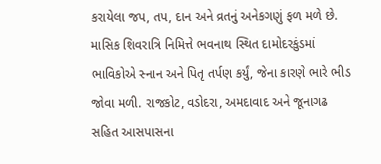કરાયેલા જપ, તપ, દાન અને વ્રતનું અનેકગણું ફળ મળે છે. માસિક શિવરાત્રિ નિમિત્તે ભવનાથ સ્થિત દામોદરકુંડમાં ભાવિકોએ સ્નાન અને પિતૃ તર્પણ કર્યું, જેના કારણે ભારે ભીડ જોવા મળી. રાજકોટ, વડોદરા, અમદાવાદ અને જૂનાગઢ સહિત આસપાસના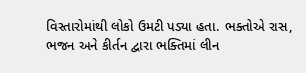વિસ્તારોમાંથી લોકો ઉમટી પડ્યા હતા. ભક્તોએ રાસ, ભજન અને કીર્તન દ્વારા ભક્તિમાં લીન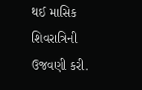થઈ માસિક શિવરાત્રિની ઉજવણી કરી.